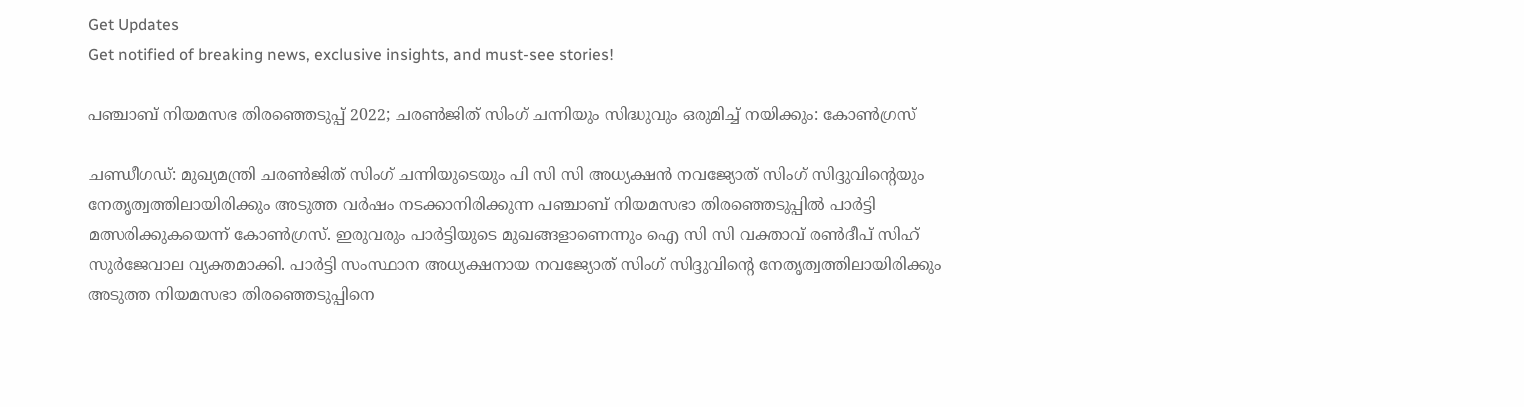Get Updates
Get notified of breaking news, exclusive insights, and must-see stories!

പഞ്ചാബ് നിയമസഭ തിരഞ്ഞെടുപ്പ് 2022; ചരൺജിത് സിംഗ് ചന്നിയും സിദ്ധുവും ഒരുമിച്ച് നയിക്കും: കോണ്‍ഗ്രസ്

ചണ്ഡീഗഡ്: മുഖ്യമന്ത്രി ചരൺജിത് സിംഗ് ചന്നിയുടെയും പി സി സി അധ്യക്ഷൻ നവജ്യോത് സിംഗ് സിദ്ദുവിന്റെയും നേതൃത്വത്തിലായിരിക്കും അടുത്ത വര്‍ഷം നടക്കാനിരിക്കുന്ന പഞ്ചാബ് നിയമസഭാ തിരഞ്ഞെടുപ്പിൽ പാര്‍ട്ടി മത്സരിക്കുകയെന്ന് കോണ്‍ഗ്രസ്. ഇരുവരും പാര്‍ട്ടിയുടെ മുഖങ്ങളാണെന്നും ഐ സി സി വക്താവ് രണ്‍ദീപ് സിഹ് സുര്‍ജേവാല വ്യക്തമാക്കി. പാര്‍ട്ടി സംസ്ഥാന അധ്യക്ഷനായ നവജ്യോത് സിംഗ് സിദ്ദുവിന്റെ നേതൃത്വത്തിലായിരിക്കും അടുത്ത നിയമസഭാ തിരഞ്ഞെടുപ്പിനെ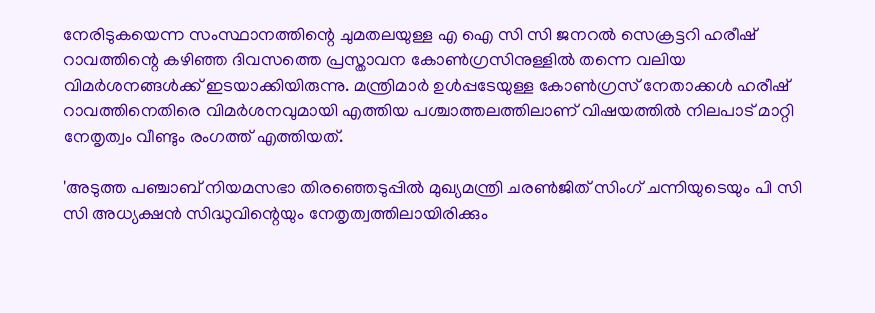നേരിടുകയെന്ന സംസ്ഥാനത്തിന്റെ ചുമതലയുള്ള എ ഐ സി സി ജനറല്‍ സെക്രട്ടറി ഹരീഷ് റാവത്തിന്റെ കഴിഞ്ഞ ദിവസത്തെ പ്രസ്താവന കോണ്‍ഗ്രസിനുള്ളില്‍ തന്നെ വലിയ വിമര്‍ശനങ്ങള്‍ക്ക് ഇടയാക്കിയിരുന്നു. മന്ത്രിമാര്‍ ഉള്‍പ്പടേയുള്ള കോണ്‍ഗ്രസ് നേതാക്കള്‍ ഹരീഷ് റാവത്തിനെതിരെ വിമര്‍ശനവുമായി എത്തിയ പശ്ചാത്തലത്തിലാണ് വിഷയത്തില്‍ നിലപാട് മാറ്റി നേതൃത്വം വീണ്ടും രംഗത്ത് എത്തിയത്.

'അടുത്ത പഞ്ചാബ് നിയമസഭാ തിരഞ്ഞെടുപ്പിൽ മുഖ്യമന്ത്രി ചരൺജിത് സിംഗ് ചന്നിയുടെയും പി സി സി അധ്യക്ഷന്‍ സിദ്ധുവിന്റെയും നേതൃത്വത്തിലായിരിക്കും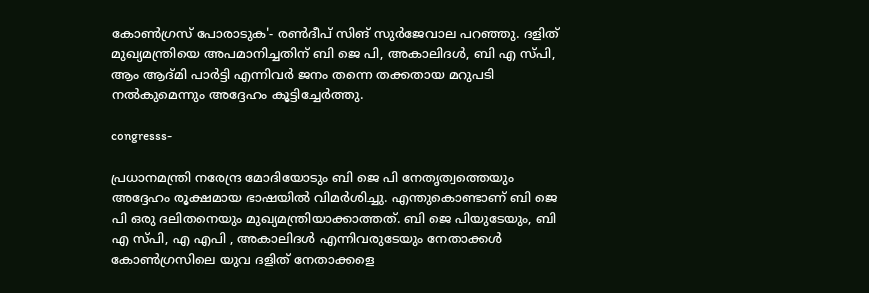കോണ്‍ഗ്രസ് പോരാടുക'- രണ്‍ദീപ് സിങ് സുര്‍ജേവാല പറഞ്ഞു. ദളിത് മുഖ്യമന്ത്രിയെ അപമാനിച്ചതിന് ബി ജെ പി, അകാലിദൾ, ബി എ സ്പി, ആം ആദ്മി പാർട്ടി എന്നിവര്‍ ജനം തന്നെ തക്കതായ മറുപടി നല്‍കുമെന്നും അദ്ദേഹം കൂട്ടിച്ചേര്‍ത്തു.

congresss-

പ്രധാനമന്ത്രി നരേന്ദ്ര മോദിയോടും ബി ജെ പി നേതൃത്വത്തെയും അദ്ദേഹം രൂക്ഷമായ ഭാഷയില്‍ വിമര്‍ശിച്ചു. എന്തുകൊണ്ടാണ് ബി ജെ പി ഒരു ദലിതനെയും മുഖ്യമന്ത്രിയാക്കാത്തത്. ബി ജെ പിയുടേയും, ബി എ സ്പി, എ എപി , അകാലിദൾ എന്നിവരുടേയും നേതാക്കള്‍ കോണ്‍ഗ്രസിലെ യുവ ദളിത് നേതാക്കളെ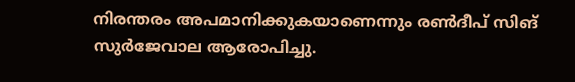നിരന്തരം അപമാനിക്കുകയാണെന്നും രണ്‍ദീപ് സിങ് സുര്‍ജേവാല ആരോപിച്ചു.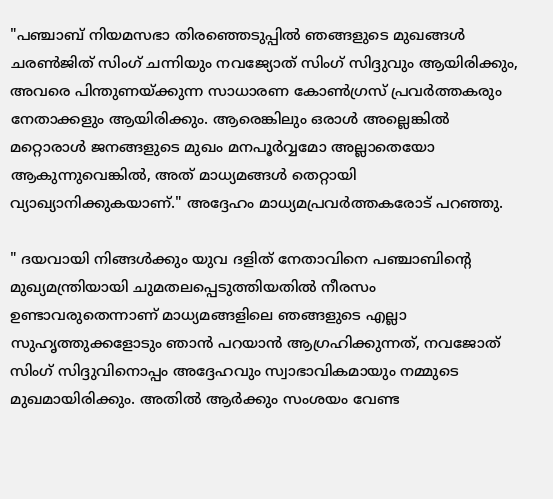"പഞ്ചാബ് നിയമസഭാ തിരഞ്ഞെടുപ്പില്‍ ഞങ്ങളുടെ മുഖങ്ങൾ ചരൺജിത് സിംഗ് ചന്നിയും നവജ്യോത് സിംഗ് സിദ്ദുവും ആയിരിക്കും, അവരെ പിന്തുണയ്‌ക്കുന്ന സാധാരണ കോൺഗ്രസ് പ്രവർത്തകരും നേതാക്കളും ആയിരിക്കും. ആരെങ്കിലും ഒരാൾ അല്ലെങ്കിൽ മറ്റൊരാൾ ജനങ്ങളുടെ മുഖം മനപൂർവ്വമോ അല്ലാതെയോ ആകുന്നുവെങ്കിൽ, അത് മാധ്യമങ്ങൾ തെറ്റായി വ്യാഖ്യാനിക്കുകയാണ്." അദ്ദേഹം മാധ്യമപ്രവർത്തകരോട് പറഞ്ഞു.

" ദയവായി നിങ്ങൾക്കും യുവ ദളിത് നേതാവിനെ പഞ്ചാബിന്റെ മുഖ്യമന്ത്രിയായി ചുമതലപ്പെടുത്തിയതില്‍ നീരസം ഉണ്ടാവരുതെന്നാണ് മാധ്യമങ്ങളിലെ ഞങ്ങളുടെ എല്ലാ സുഹൃത്തുക്കളോടും ഞാന്‍ പറയാന്‍ ആഗ്രഹിക്കുന്നത്, നവജോത് സിംഗ് സിദ്ദുവിനൊപ്പം അദ്ദേഹവും സ്വാഭാവികമായും നമ്മുടെ മുഖമായിരിക്കും. അതില്‍ ആര്‍ക്കും സംശയം വേണ്ട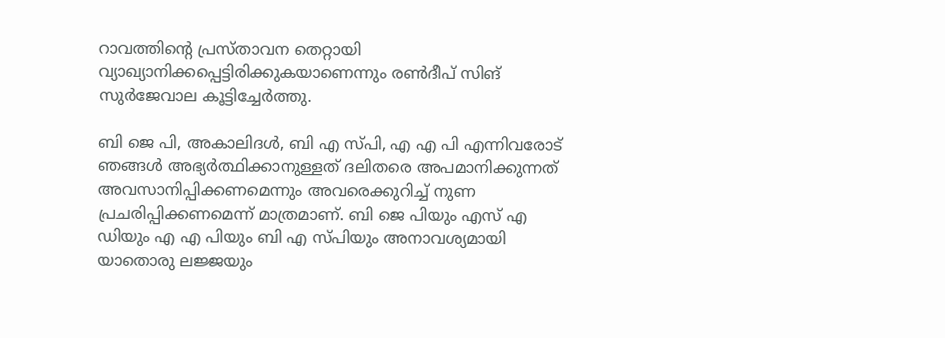റാവത്തിന്റെ പ്രസ്താവന തെറ്റായി വ്യാഖ്യാനിക്കപ്പെട്ടിരിക്കുകയാണെന്നും രണ്‍ദീപ് സിങ് സുര്‍ജേവാല കൂട്ടിച്ചേര്‍ത്തു.

ബി ജെ പി, അകാലിദൾ, ബി എ സ്പി, എ എ പി എന്നിവരോട് ഞങ്ങൾ അഭ്യർത്ഥിക്കാനുള്ളത് ദലിതരെ അപമാനിക്കുന്നത് അവസാനിപ്പിക്കണമെന്നും അവരെക്കുറിച്ച് നുണ പ്രചരിപ്പിക്കണമെന്ന് മാത്രമാണ്. ബി ജെ പിയും എസ് എ ഡിയും എ എ പിയും ബി എ സ്പിയും അനാവശ്യമായി യാതൊരു ലജ്ജയും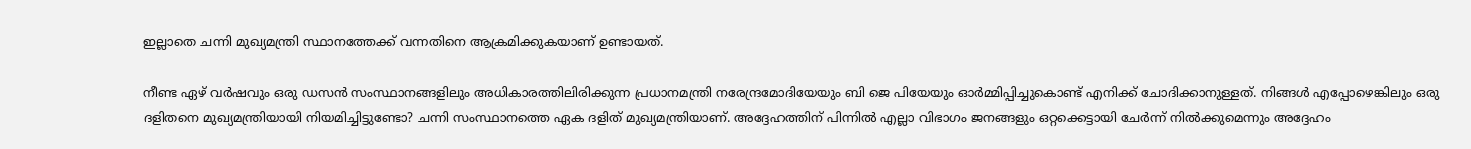ഇല്ലാതെ ചന്നി മുഖ്യമന്ത്രി സ്ഥാനത്തേക്ക് വന്നതിനെ ആക്രമിക്കുകയാണ് ഉണ്ടായത്.

നീണ്ട ഏഴ് വർഷവും ഒരു ഡസൻ സംസ്ഥാനങ്ങളിലും അധികാരത്തിലിരിക്കുന്ന പ്രധാനമന്ത്രി നരേന്ദ്രമോദിയേയും ബി ജെ പിയേയും ഓര്‍മ്മിപ്പിച്ചുകൊണ്ട് എനിക്ക് ചോദിക്കാനുള്ളത്. നിങ്ങൾ എപ്പോഴെങ്കിലും ഒരു ദളിതനെ മുഖ്യമന്ത്രിയായി നിയമിച്ചിട്ടുണ്ടോ? ചന്നി സംസ്ഥാനത്തെ ഏക ദളിത് മുഖ്യമന്ത്രിയാണ്. അദ്ദേഹത്തിന് പിന്നില്‍ എല്ലാ വിഭാഗം ജനങ്ങളും ഒറ്റക്കെട്ടായി ചേര്‍ന്ന് നില്‍ക്കുമെന്നും അദ്ദേഹം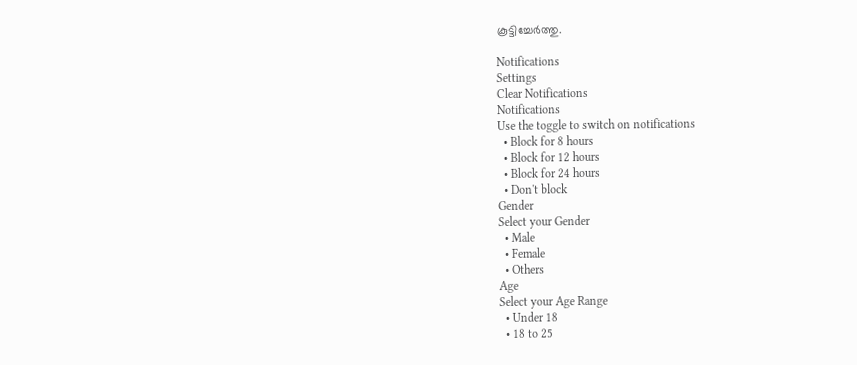കൂട്ടിച്ചേര്‍ത്തു.

Notifications
Settings
Clear Notifications
Notifications
Use the toggle to switch on notifications
  • Block for 8 hours
  • Block for 12 hours
  • Block for 24 hours
  • Don't block
Gender
Select your Gender
  • Male
  • Female
  • Others
Age
Select your Age Range
  • Under 18
  • 18 to 25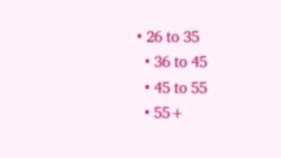• 26 to 35
  • 36 to 45
  • 45 to 55
  • 55+